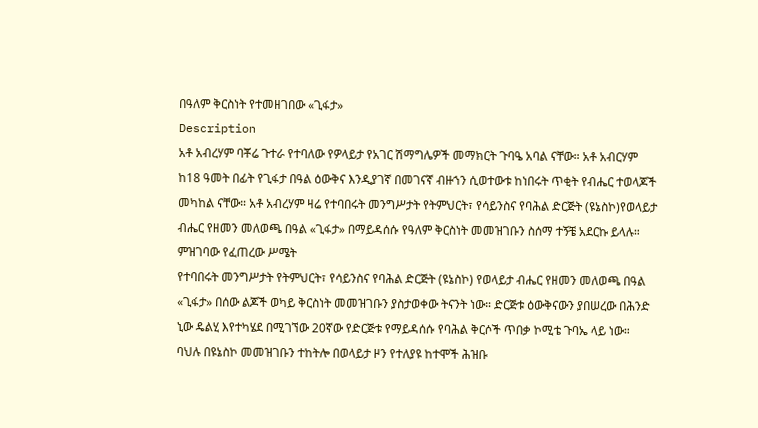በዓለም ቅርስነት የተመዘገበው «ጊፋታ»
Description
አቶ አብረሃም ባቾሬ ጉተራ የተባለው የዎላይታ የአገር ሽማግሌዎች መማክርት ጉባዔ አባል ናቸው። አቶ አብርሃም ከ18 ዓመት በፊት የጊፋታ በዓል ዕውቅና እንዲያገኛ በመገናኛ ብዙኀን ሲወተውቱ ከነበሩት ጥቂት የብሔር ተወላጆች መካከል ናቸው። አቶ አብረሃም ዛሬ የተባበሩት መንግሥታት የትምህርት፣ የሳይንስና የባሕል ድርጅት (ዩኔስኮ)የወላይታ ብሔር የዘመን መለወጫ በዓል «ጊፋታ» በማይዳሰሱ የዓለም ቅርስነት መመዝገቡን ስሰማ ተኝቼ አደርኩ ይላሉ።
ምዝገባው የፈጠረው ሥሜት
የተባበሩት መንግሥታት የትምህርት፣ የሳይንስና የባሕል ድርጅት (ዩኔስኮ) የወላይታ ብሔር የዘመን መለወጫ በዓል «ጊፋታ» በሰው ልጆች ወካይ ቅርስነት መመዝገቡን ያስታወቀው ትናንት ነው። ድርጅቱ ዕውቅናውን ያበሠረው በሕንድ ኒው ዴልሂ እየተካሄደ በሚገኘው 20ኛው የድርጅቱ የማይዳሰሱ የባሕል ቅርሶች ጥበቃ ኮሚቴ ጉባኤ ላይ ነው።
ባህሉ በዩኔስኮ መመዝገቡን ተከትሎ በወላይታ ዞን የተለያዩ ከተሞች ሕዝቡ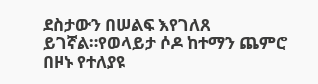ደስታውን በሠልፍ እየገለጸ ይገኛል።የወላይታ ሶዶ ከተማን ጨምሮ በዞኑ የተለያዩ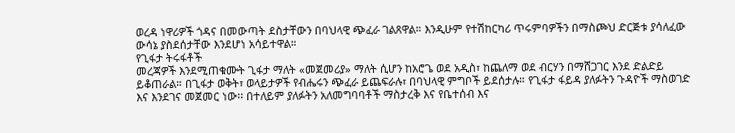ወረዳ ነዋሪዎች ጎዳና በመውጣት ደስታቸውን በባህላዊ ጭፈራ ገልጸዋል። እንዲሁም የተሽከርካሪ ጥሩምባዎችን በማስጮህ ድርጅቱ ያሳለፈው ውሳኔ ያስደሰታቸው እንደሆነ አሳይተዋል።
የጊፋታ ትሩፋቶች
መረጃዎች እንደሚጠቁሙት ጊፋታ ማለት «መጀመሪያ» ማለት ሲሆን ከአሮጌ ወደ አዲስ፣ ከጨለማ ወደ ብርሃን በማሸጋገር እንደ ድልድይ ይቆጠራል። በጊፋታ ወቅት፣ ወላይታዎች የብሔሩን ጭፈራ ይጨፍራሉ፣ በባህላዊ ምግቦች ይደሰታሉ። የጊፋታ ፋይዳ ያለፉትን ጉዳዮች ማስወገድ እና እንደገና መጀመር ነው፡፡ በተለይም ያለፉትን አለመግባባቶች ማስታረቅ እና የቤተሰብ እና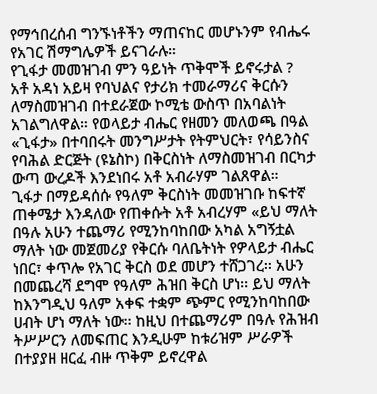የማኅበረሰብ ግንኙነቶችን ማጠናከር መሆኑንም የብሔሩ የአገር ሽማግሌዎች ይናገራሉ።
የጊፋታ መመዝገብ ምን ዓይነት ጥቅሞች ይኖሩታል ?
አቶ አዳነ አይዛ የባህልና የታሪክ ተመራማሪና ቅርሱን ለማስመዝገብ በተደራጀው ኮሚቴ ውስጥ በአባልነት አገልግለዋል። የወላይታ ብሔር የዘመን መለወጫ በዓል «ጊፋታ» በተባበሩት መንግሥታት የትምህርት፣ የሳይንስና የባሕል ድርጅት (ዩኔስኮ) በቅርስነት ለማስመዝገብ በርካታ ውጣ ውረዶች እንደነበሩ አቶ አብራሃም ገልጸዋል።
ጊፋታ በማይዳሰሱ የዓለም ቅርስነት መመዝገቡ ከፍተኛ ጠቀሜታ እንዳለው የጠቀሱት አቶ አብረሃም «ይህ ማለት በዓሉ አሁን ተጨማሪ የሚንከባከበው አካል አግኝቷል ማለት ነው መጀመሪያ የቅርሱ ባለቤትነት የዎላይታ ብሔር ነበር፣ ቀጥሎ የአገር ቅርስ ወደ መሆን ተሸጋገረ፡፡ አሁን በመጨረሻ ደግሞ የዓለም ሕዝበ ቅርስ ሆነ፡፡ ይህ ማለት ከእንግዲህ ዓለም አቀፍ ተቋም ጭምር የሚንከባከበው ሀብት ሆነ ማለት ነው፡፡ ከዚህ በተጨማሪም በዓሉ የሕዝብ ትሥሥርን ለመፍጠር እንዲሁም ከቱሪዝም ሥራዎች በተያያዘ ዘርፈ ብዙ ጥቅም ይኖረዋል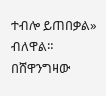ተብሎ ይጠበቃል» ብለዋል።
በሸዋንግዛው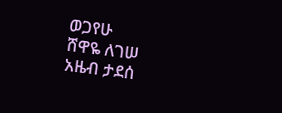ወጋየሁ
ሸዋዬ ለገሠ
አዜብ ታደሰ